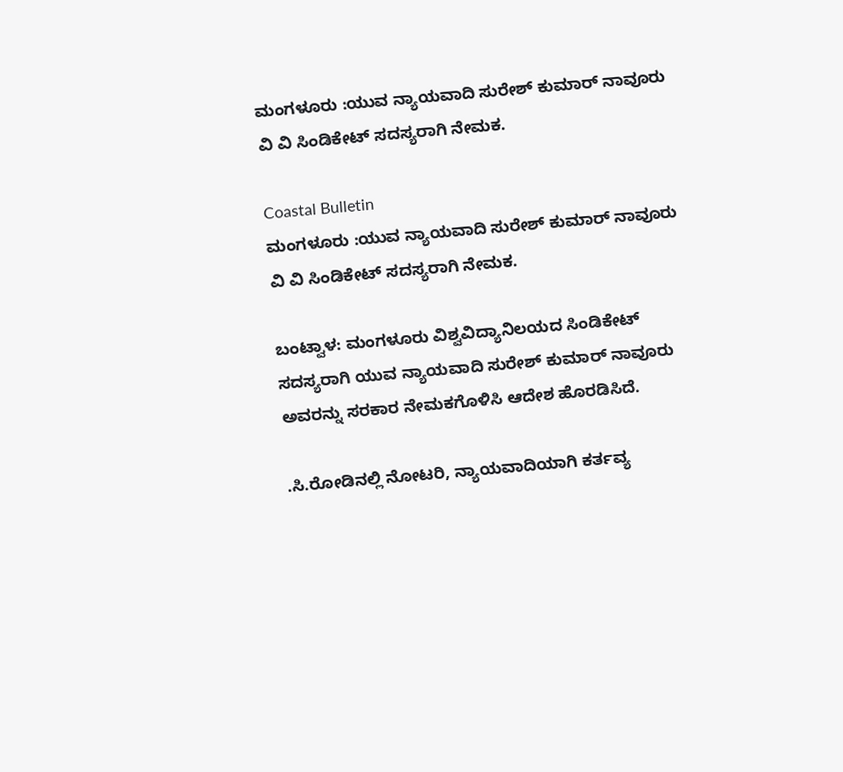ಮಂಗಳೂರು :ಯುವ ನ್ಯಾಯವಾದಿ ಸುರೇಶ್ ಕುಮಾ‌ರ್ ನಾವೂರು ವಿ ವಿ ಸಿಂಡಿಕೇಟ್‌ ಸದಸ್ಯರಾಗಿ ನೇಮಕ.

Coastal Bulletin
ಮಂಗಳೂರು :ಯುವ ನ್ಯಾಯವಾದಿ ಸುರೇಶ್ ಕುಮಾ‌ರ್ ನಾವೂರು ವಿ ವಿ ಸಿಂಡಿಕೇಟ್‌ ಸದಸ್ಯರಾಗಿ ನೇಮಕ.

ಬಂಟ್ವಾಳ: ಮಂಗಳೂರು ವಿಶ್ವವಿದ್ಯಾನಿಲಯದ ಸಿಂಡಿಕೇಟ್‌ ಸದಸ್ಯರಾಗಿ ಯುವ ನ್ಯಾಯವಾದಿ ಸುರೇಶ್ ಕುಮಾ‌ರ್ ನಾವೂರು ಅವರನ್ನು ಸರಕಾರ ನೇಮಕಗೊಳಿಸಿ ಆದೇಶ ಹೊರಡಿಸಿದೆ.

.ಸಿ.ರೋಡಿನಲ್ಲಿ ನೋಟರಿ, ನ್ಯಾಯವಾದಿಯಾಗಿ ಕರ್ತವ್ಯ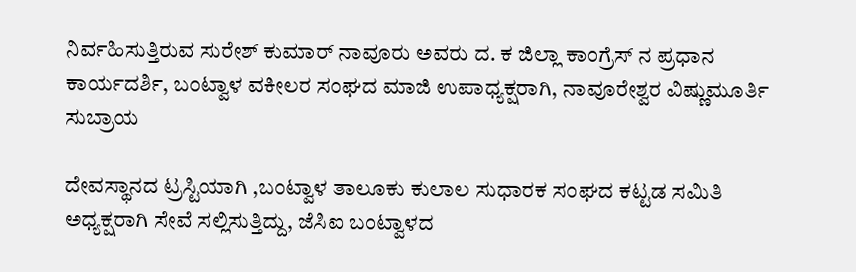ನಿರ್ವಹಿಸುತ್ತಿರುವ ಸುರೇಶ್ ಕುಮಾ‌ರ್ ನಾವೂರು ಅವರು ದ. ಕ ಜಿಲ್ಲಾ ಕಾಂಗ್ರೆಸ್ ನ ಪ್ರಧಾನ ಕಾರ್ಯದರ್ಶಿ, ಬಂಟ್ವಾಳ ವಕೀಲರ ಸಂಘದ ಮಾಜಿ ಉಪಾಧ್ಯಕ್ಷರಾಗಿ, ನಾವೂರೇಶ್ವರ ವಿಷ್ಣುಮೂರ್ತಿ ಸುಬ್ರಾಯ

ದೇವಸ್ಥಾನದ ಟ್ರಸ್ಟಿಯಾಗಿ ,ಬಂಟ್ವಾಳ ತಾಲೂಕು ಕುಲಾಲ ಸುಧಾರಕ ಸಂಘದ ಕಟ್ಟಡ ಸಮಿತಿ ಅಧ್ಯಕ್ಷರಾಗಿ ಸೇವೆ ಸಲ್ಲಿಸುತ್ತಿದ್ದು, ಜೆಸಿಐ ಬಂಟ್ವಾಳದ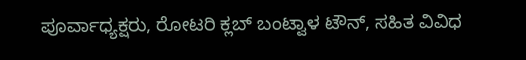ಪೂರ್ವಾಧ್ಯಕ್ಷರು, ರೋಟರಿ ಕ್ಲಬ್ ಬಂಟ್ವಾಳ ಟೌನ್, ಸಹಿತ ವಿವಿಧ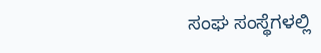ಸಂಘ ಸಂಸ್ಥೆಗಳಲ್ಲಿ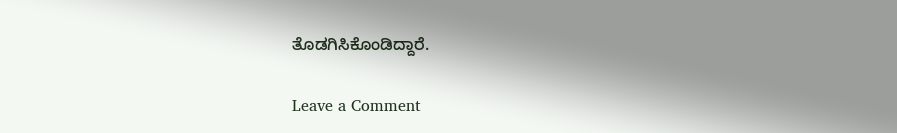ತೊಡಗಿಸಿಕೊಂಡಿದ್ದಾರೆ.

Leave a Comment